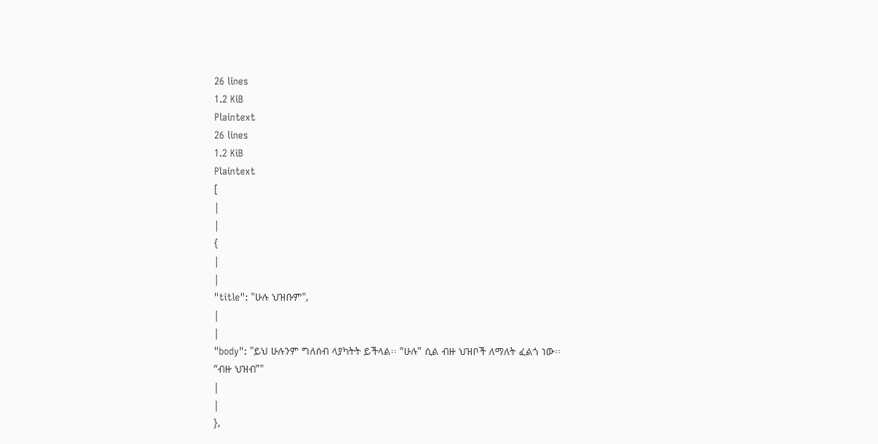26 lines
1.2 KiB
Plaintext
26 lines
1.2 KiB
Plaintext
[
|
|
{
|
|
"title": "ሁሉ ህዝቡም",
|
|
"body": "ይህ ሁሉንም ግለሰብ ላያካትት ይችላል፡፡ “ሁሉ” ሲል ብዙ ህዝቦች ለማለት ፈልጎ ነው፡፡ “ብዙ ህዝብ”"
|
|
},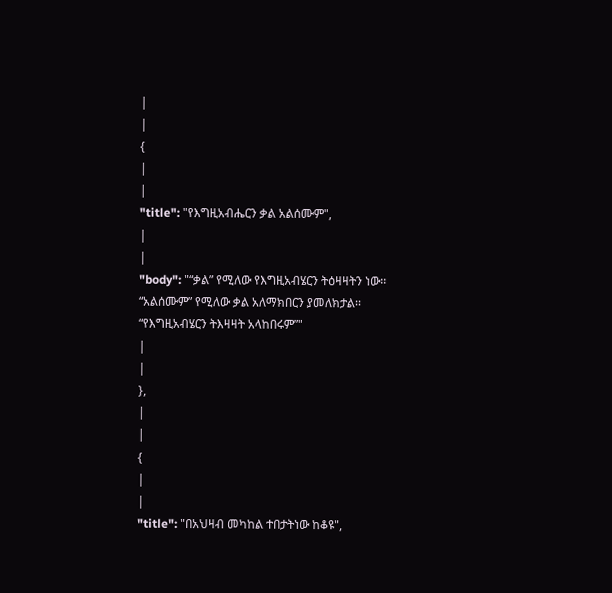|
|
{
|
|
"title": "የእግዚአብሔርን ቃል አልሰሙም",
|
|
"body": "“ቃል” የሚለው የእግዚአብሄርን ትዕዛዛትን ነው፡፡ “አልሰሙም” የሚለው ቃል አለማክበርን ያመለክታል፡፡ “የእግዚአብሄርን ትእዛዛት አላከበሩም”"
|
|
},
|
|
{
|
|
"title": "በአህዛብ መካከል ተበታትነው ከቆዩ",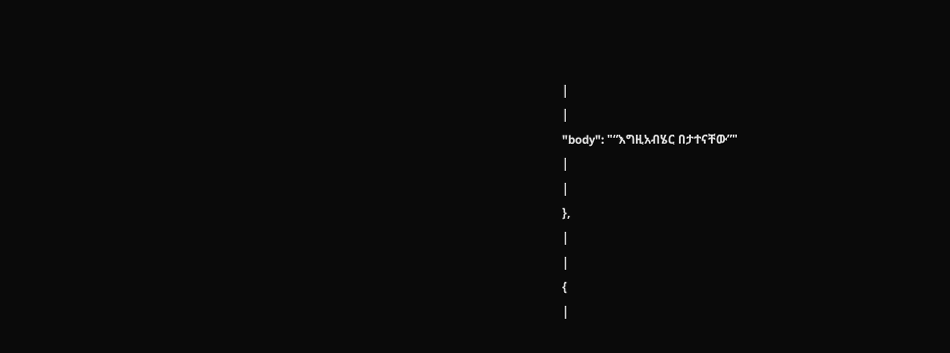|
|
"body": "“እግዚአብሄር በታተናቸው”"
|
|
},
|
|
{
|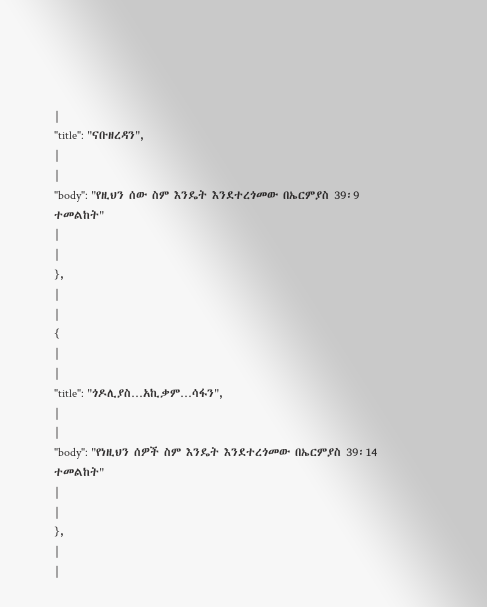|
"title": "ናቡዘረዳን",
|
|
"body": "የዚህን ሰው ስም እንዴት እንደተረጎመው በኤርምያስ 39፡9 ተመልከት"
|
|
},
|
|
{
|
|
"title": "ጎዶሊያስ…አኪቃም…ሳፋን",
|
|
"body": "የነዚህን ሰዎች ስም እንዴት እንደተረጎመው በኤርምያስ 39፡14 ተመልከት"
|
|
},
|
|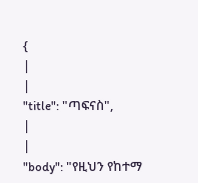{
|
|
"title": "ጣፍናስ",
|
|
"body": "የዚህን የከተማ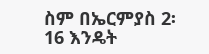ስም በኤርምያስ 2፡16 እንዴት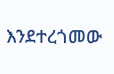እንደተረጎመው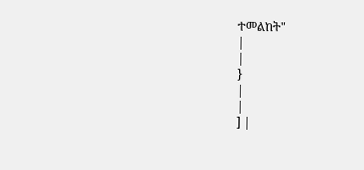ተመልከት"
|
|
}
|
|
] |